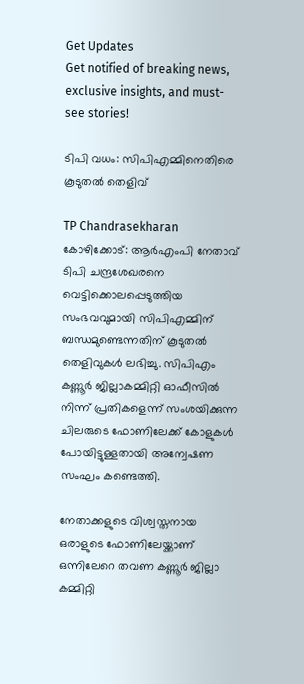Get Updates
Get notified of breaking news, exclusive insights, and must-see stories!

ടിപി വധം: സിപിഎമ്മിനെതിരെ കൂടുതല്‍ തെളിവ്

TP Chandrasekharan
കോഴിക്കോട്: ആര്‍എംപി നേതാവ് ടിപി ചന്ദ്രശേഖരനെ വെട്ടിക്കൊലപ്പെടുത്തിയ സംഭവവുമായി സിപിഎമ്മിന് ബന്ധമുണ്ടെന്നതിന് കൂടുതല്‍ തെളിവുകള്‍ ലഭിച്ചു. സിപിഎം കണ്ണൂര്‍ ജില്ലാകമ്മിറ്റി ഓഫീസില്‍ നിന്ന് പ്രതികളെന്ന് സംശയിക്കുന്ന ചിലരുടെ ഫോണിലേക്ക് കോളുകള്‍ പോയിട്ടുള്ളതായി അന്വേഷണ സംഘം കണ്ടെത്തി.

നേതാക്കളുടെ വിശ്വസ്തനായ ഒരാളുടെ ഫോണിലേയ്ക്കാണ് ഒന്നിലേറെ തവണ കണ്ണൂര്‍ ജില്ലാ കമ്മിറ്റി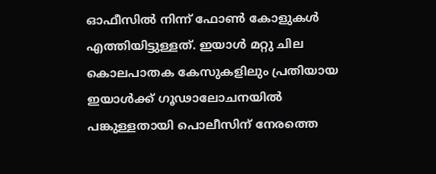ഓഫീസില്‍ നിന്ന് ഫോണ്‍ കോളുകള്‍ എത്തിയിട്ടുള്ളത്. ഇയാള്‍ മറ്റു ചില കൊലപാതക കേസുകളിലും പ്രതിയായ ഇയാള്‍ക്ക് ഗൂഢാലോചനയില്‍ പങ്കുള്ളതായി പൊലീസിന് നേരത്തെ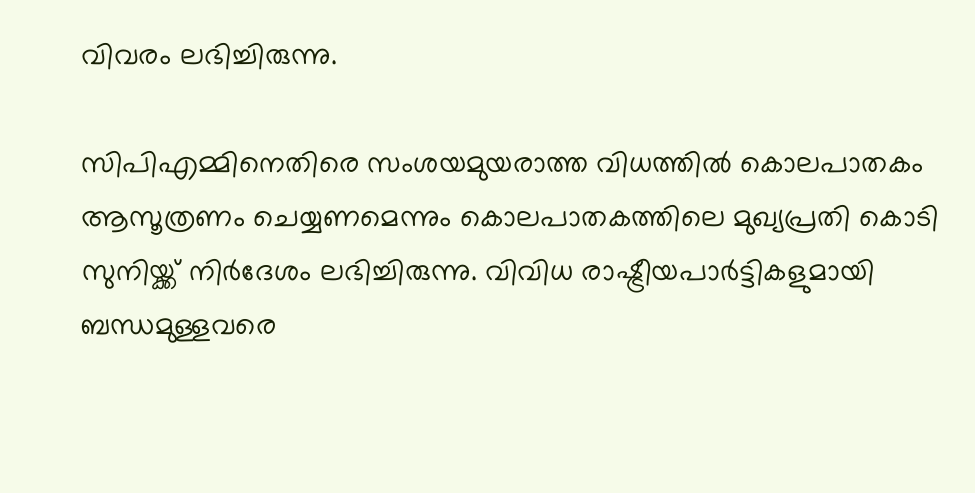വിവരം ലഭിച്ചിരുന്നു.

സിപിഎമ്മിനെതിരെ സംശയമുയരാത്ത വിധത്തില്‍ കൊലപാതകം ആസൂത്രണം ചെയ്യണമെന്നും കൊലപാതകത്തിലെ മുഖ്യപ്രതി കൊടി സുനിയ്ക്ക് നിര്‍ദേശം ലഭിച്ചിരുന്നു. വിവിധ രാഷ്ട്രീയപാര്‍ട്ടികളുമായി ബന്ധമുള്ളവരെ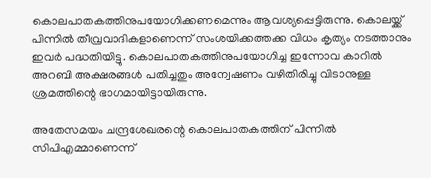കൊലപാതകത്തിനുപയോഗിക്കണമെന്നും ആവശ്യപ്പെട്ടിരുന്നു. കൊലയ്ക്ക് പിന്നില്‍ തീവ്രവാദികളാണെന്ന് സംശയിക്കത്തക്ക വിധം കൃത്യം നടത്താനും ഇവര്‍ പദ്ധതിയിട്ടു. കൊലപാതകത്തിനുപയോഗിച്ച ഇന്നോവ കാറില്‍ അറബി അക്ഷരങ്ങള്‍ പതിച്ചതും അന്വേഷണം വഴിതിരിച്ചു വിടാനുള്ള ശ്രമത്തിന്റെ ഭാഗമായിട്ടായിരുന്നു.

അതേസമയം ചന്ദ്രശേഖരന്റെ കൊലപാതകത്തിന് പിന്നില്‍ സിപിഎമ്മാണെന്ന്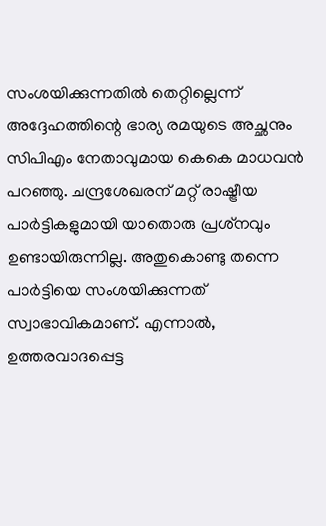സംശയിക്കുന്നതില്‍ തെറ്റില്ലെന്ന് അദ്ദേഹത്തിന്റെ ഭാര്യ രമയുടെ അച്ഛനും സിപിഎം നേതാവുമായ കെകെ മാധവന്‍ പറഞ്ഞു. ചന്ദ്രശേഖരന് മറ്റ് രാഷ്ട്രീയ പാര്‍ട്ടികളുമായി യാതൊരു പ്രശ്‌നവും ഉണ്ടായിരുന്നില്ല. അതുകൊണ്ടു തന്നെ പാര്‍ട്ടിയെ സംശയിക്കുന്നത് സ്വാഭാവികമാണ്. എന്നാല്‍, ഉത്തരവാദപ്പെട്ട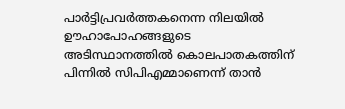പാര്‍ട്ടിപ്രവര്‍ത്തകനെന്ന നിലയില്‍ ഊഹാപോഹങ്ങളുടെ അടിസ്ഥാനത്തില്‍ കൊലപാതകത്തിന് പിന്നില്‍ സിപിഎമ്മാണെന്ന് താന്‍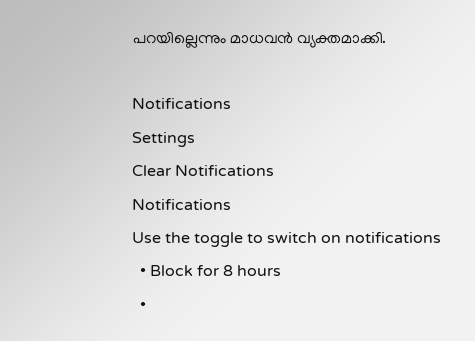പറയില്ലെന്നും മാധവന്‍ വ്യക്തമാക്കി.

Notifications
Settings
Clear Notifications
Notifications
Use the toggle to switch on notifications
  • Block for 8 hours
  •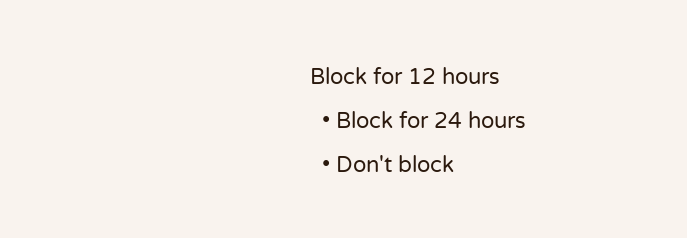Block for 12 hours
  • Block for 24 hours
  • Don't block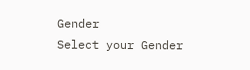Gender
Select your Gender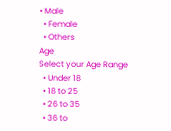• Male
  • Female
  • Others
Age
Select your Age Range
  • Under 18
  • 18 to 25
  • 26 to 35
  • 36 to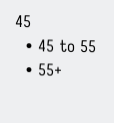45
  • 45 to 55
  • 55+